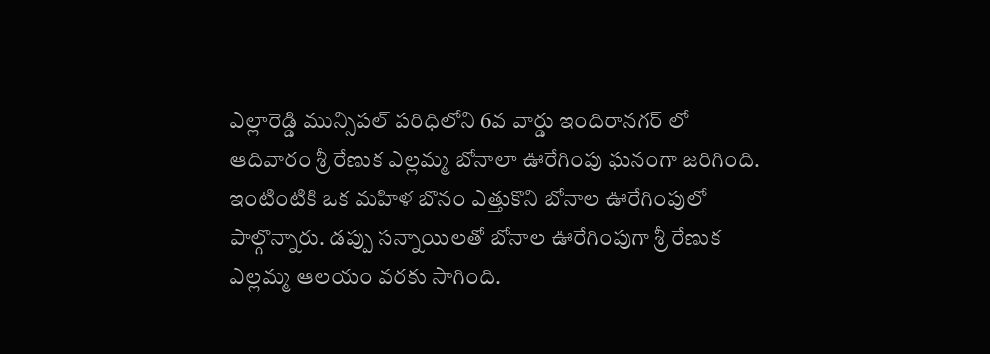ఎల్లారెడ్డి మున్సిపల్ పరిధిలోని 6వ వార్డు ఇందిరానగర్ లో ఆదివారం శ్రీ రేణుక ఎల్లమ్మ బోనాలా ఊరేగింపు ఘనంగా జరిగింది. ఇంటింటికి ఒక మహిళ బొనం ఎత్తుకొని బోనాల ఊరేగింపులో పాల్గొన్నారు. డప్పు సన్నాయిలతో బోనాల ఊరేగింపుగా శ్రీ రేణుక ఎల్లమ్మ ఆలయం వరకు సాగింది.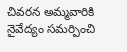చివరన అమ్మవారికి నైవేద్యం సమర్పించి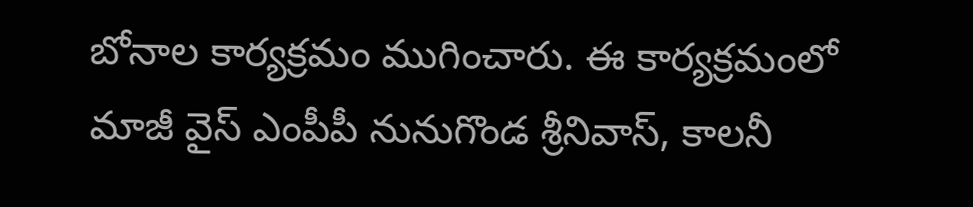బోనాల కార్యక్రమం ముగించారు. ఈ కార్యక్రమంలో మాజీ వైస్ ఎంపీపీ నునుగొండ శ్రీనివాస్, కాలనీ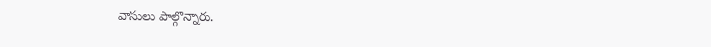వాసులు పాల్గొన్నారు.